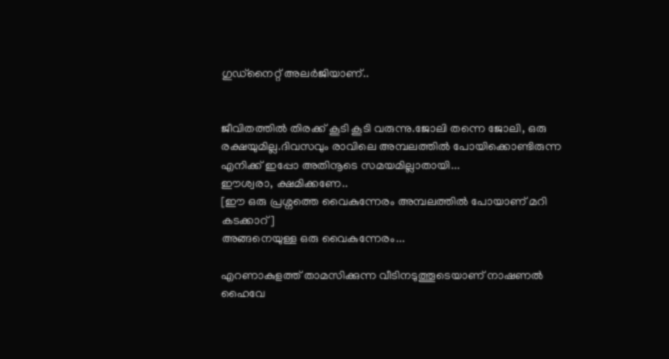ഗുഡ്നൈറ്റ് അലര്‍ജിയാണ്..


ജീവിതത്തില്‍ തിരക്ക് കൂടി കൂടി വരുന്നു.ജോലി തന്നെ ജോലി, ഒരു രക്ഷയുമില്ല.ദിവസവും രാവിലെ അമ്പലത്തില്‍ പോയിക്കൊണ്ടിരുന്ന എനിക്ക് ഇപ്പോ അതിനൂടെ സമയമില്ലാതായി...
ഈശ്വരാ, ക്ഷമിക്കണേ..
[ഈ ഒരു പ്രശ്നത്തെ വൈകുന്നേരം അമ്പലത്തില്‍ പോയാണ്‌ മറി കടക്കാറ്]
അങ്ങനെയുള്ള ഒരു വൈകുന്നേരം...

എറണാകുളത്ത് താമസിക്കുന്ന വീടിനടുത്തൂടെയാണ്‌ നാഷണല്‍ ഹൈവേ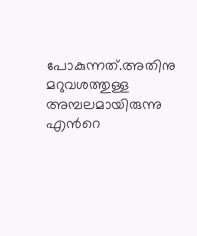പോകുന്നത്.അതിനു മറുവശത്തുള്ള അമ്പലമായിരുന്നു എന്‍റെ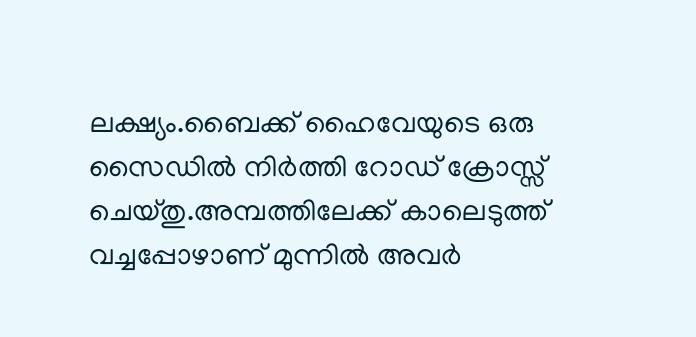ലക്ഷ്യം.ബൈക്ക് ഹൈവേയുടെ ഒരു സൈഡില്‍ നിര്‍ത്തി റോഡ് ക്രോസ്സ് ചെയ്തു.അമ്പത്തിലേക്ക് കാലെടുത്ത് വച്ചപ്പോഴാണ്‌ മുന്നില്‍ അവര്‍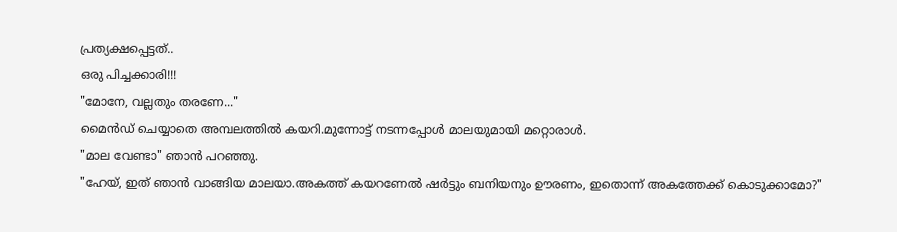പ്രത്യക്ഷപ്പെട്ടത്..
ഒരു പിച്ചക്കാരി!!!
"മോനേ, വല്ലതും തരണേ..."
മൈന്‍ഡ് ചെയ്യാതെ അമ്പലത്തില്‍ കയറി.മുന്നോട്ട് നടന്നപ്പോള്‍ മാലയുമായി മറ്റൊരാള്‍.
"മാല വേണ്ടാ" ഞാന്‍ പറഞ്ഞു.
"ഹേയ്, ഇത് ഞാന്‍ വാങ്ങിയ മാലയാ.അകത്ത് കയറണേല്‍ ഷര്‍ട്ടും ബനിയനും ഊരണം, ഇതൊന്ന് അകത്തേക്ക് കൊടുക്കാമോ?"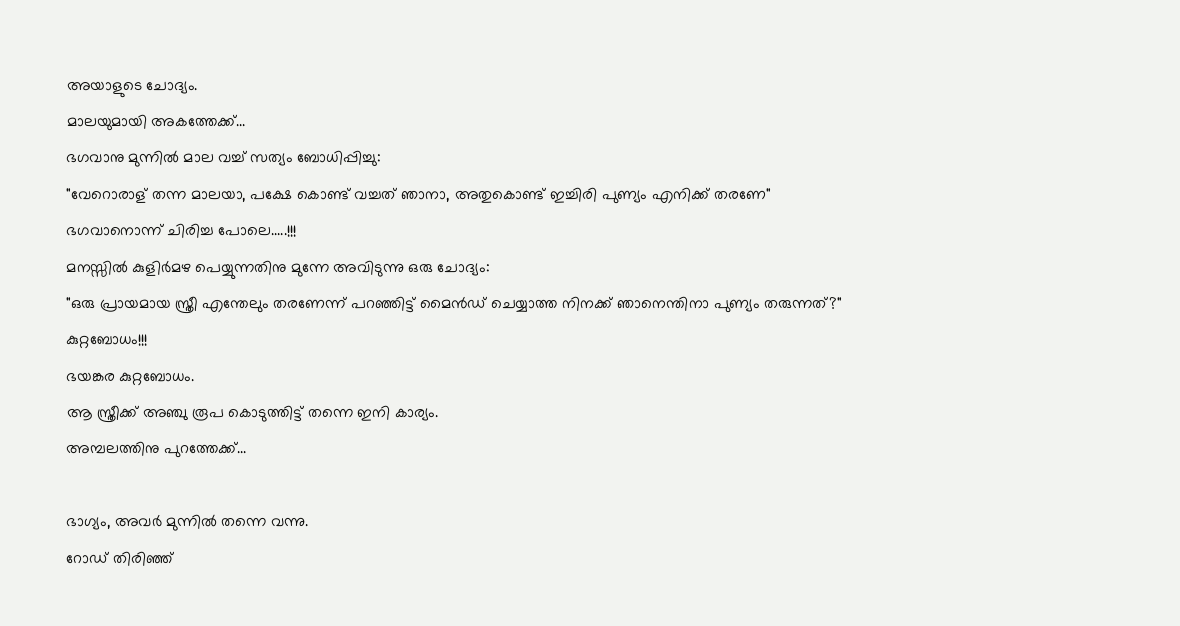അയാളുടെ ചോദ്യം.
മാലയുമായി അകത്തേക്ക്...
ഭഗവാനു മുന്നില്‍ മാല വച്ച് സത്യം ബോധിപ്പിച്ചു:
"വേറൊരാള്‌ തന്ന മാലയാ, പക്ഷേ കൊണ്ട് വച്ചത് ഞാനാ, അതുകൊണ്ട് ഇച്ചിരി പുണ്യം എനിക്ക് തരണേ"
ഭഗവാനൊന്ന് ചിരിച്ച പോലെ.....!!!
മനസ്സില്‍ കുളിര്‍മഴ പെയ്യുന്നതിനു മുന്നേ അവിടുന്നു ഒരു ചോദ്യം:
"ഒരു പ്രായമായ സ്ത്രീ എന്തേലും തരണേന്ന് പറഞ്ഞിട്ട് മൈന്‍ഡ് ചെയ്യാത്ത നിനക്ക് ഞാനെന്തിനാ പുണ്യം തരുന്നത്?"
കുറ്റബോധം!!!
ഭയങ്കര കുറ്റബോധം.
ആ സ്ത്രീക്ക് അഞ്ചു രൂപ കൊടുത്തിട്ട് തന്നെ ഇനി കാര്യം.
അമ്പലത്തിനു പുറത്തേക്ക്...

ഭാഗ്യം, അവര്‍ മുന്നില്‍ തന്നെ വന്നു.
റോഡ് തിരിഞ്ഞ്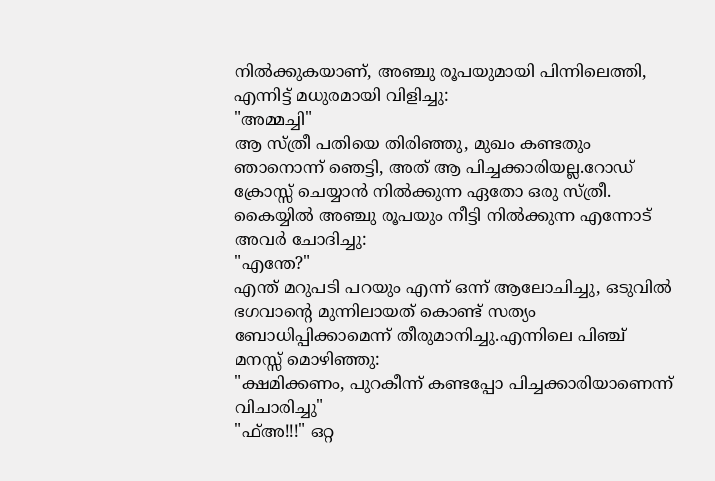നില്‍ക്കുകയാണ്, അഞ്ചു രൂപയുമായി പിന്നിലെത്തി, എന്നിട്ട് മധുരമായി വിളിച്ചു:
"അമ്മച്ചി"
ആ സ്ത്രീ പതിയെ തിരിഞ്ഞു, മുഖം കണ്ടതും ഞാനൊന്ന് ഞെട്ടി, അത് ആ പിച്ചക്കാരിയല്ല.റോഡ് ക്രോസ്സ് ചെയ്യാന്‍ നില്‍ക്കുന്ന ഏതോ ഒരു സ്ത്രീ.
കൈയ്യില്‍ അഞ്ചു രൂപയും നീട്ടി നില്‍ക്കുന്ന എന്നോട് അവര്‍ ചോദിച്ചു:
"എന്തേ?"
എന്ത് മറുപടി പറയും എന്ന് ഒന്ന് ആലോചിച്ചു, ഒടുവില്‍ ഭഗവാന്‍റെ മുന്നിലായത് കൊണ്ട് സത്യം ബോധിപ്പിക്കാമെന്ന് തീരുമാനിച്ചു.എന്നിലെ പിഞ്ച് മനസ്സ് മൊഴിഞ്ഞു:
"ക്ഷമിക്കണം, പുറകീന്ന് കണ്ടപ്പോ പിച്ചക്കാരിയാണെന്ന് വിചാരിച്ചു"
"ഫ്‌അ!!!" ഒറ്റ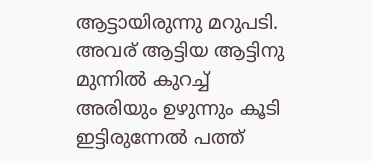ആട്ടായിരുന്നു മറുപടി.
അവര്‌ ആട്ടിയ ആട്ടിനു മുന്നില്‍ കുറച്ച് അരിയും ഉഴുന്നും കൂടി ഇട്ടിരുന്നേല്‍ പത്ത്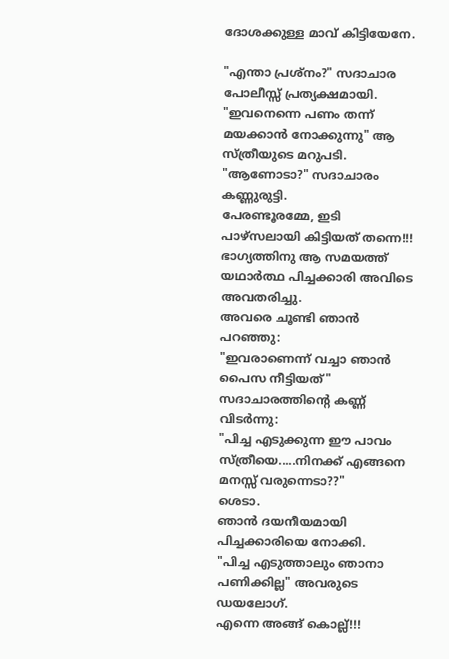ദോശക്കുള്ള മാവ് കിട്ടിയേനേ.

"എന്താ പ്രശ്നം?" സദാചാര പോലീസ്സ് പ്രത്യക്ഷമായി.
"ഇവനെന്നെ പണം തന്ന് മയക്കാന്‍ നോക്കുന്നു" ആ സ്ത്രീയുടെ മറുപടി.
"ആണോടാ?" സദാചാരം കണ്ണുരുട്ടി.
പേരണ്ടൂരമ്മേ, ഇടി പാഴ്സലായി കിട്ടിയത് തന്നെ!!!
ഭാഗ്യത്തിനു ആ സമയത്ത് യഥാര്‍ത്ഥ പിച്ചക്കാരി അവിടെ അവതരിച്ചു.
അവരെ ചൂണ്ടി ഞാന്‍ പറഞ്ഞു:
"ഇവരാണെന്ന് വച്ചാ ഞാന്‍ പൈസ നീട്ടിയത്"
സദാചാരത്തിന്‍റെ കണ്ണ്‌ വിടര്‍ന്നു:
"പിച്ച എടുക്കുന്ന ഈ പാവം സ്ത്രീയെ.....നിനക്ക് എങ്ങനെ മനസ്സ് വരുന്നെടാ??"
ശെടാ.
ഞാന്‍ ദയനീയമായി പിച്ചക്കാരിയെ നോക്കി.
"പിച്ച എടുത്താലും ഞാനാ പണിക്കില്ല" അവരുടെ ഡയലോഗ്.
എന്നെ അങ്ങ് കൊല്ല്!!!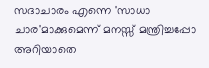സദാചാരം എന്നെ 'സാധാ ചാര'മാക്കുമെന്ന് മനസ്സ് മന്ത്രിച്ചപ്പോ അറിയാതെ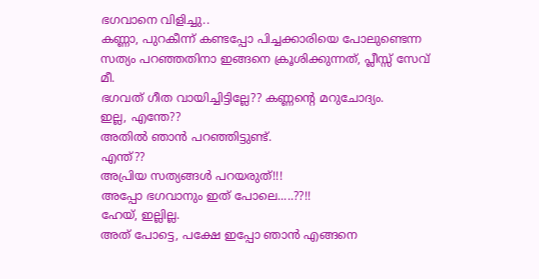ഭഗവാനെ വിളിച്ചു..
കണ്ണാ, പുറകീന്ന് കണ്ടപ്പോ പിച്ചക്കാരിയെ പോലുണ്ടെന്ന സത്യം പറഞ്ഞതിനാ ഇങ്ങനെ ക്രൂശിക്കുന്നത്, പ്ലീസ്സ് സേവ് മീ.
ഭഗവത് ഗീത വായിച്ചിട്ടില്ലേ?? കണ്ണന്‍റെ മറുചോദ്യം.
ഇല്ല, എന്തേ??
അതില്‍ ഞാന്‍ പറഞ്ഞിട്ടുണ്ട്.
എന്ത്??
അപ്രിയ സത്യങ്ങള്‍ പറയരുത്!!!
അപ്പോ ഭഗവാനും ഇത് പോലെ.....??!!
ഹേയ്, ഇല്ലില്ല.
അത് പോട്ടെ, പക്ഷേ ഇപ്പോ ഞാന്‍ എങ്ങനെ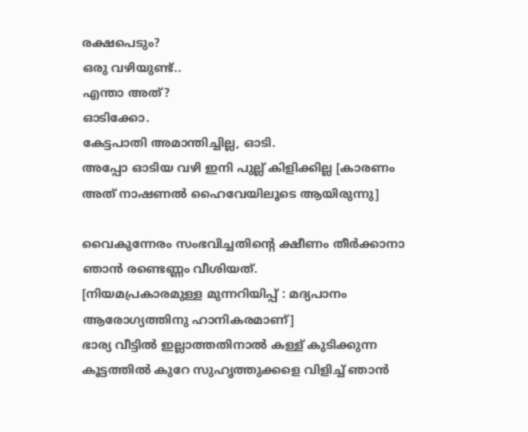രക്ഷപെടും?
ഒരു വഴിയുണ്ട്..
എന്താ അത്?
ഓടിക്കോ.
കേട്ടപാതി അമാന്തിച്ചില്ല, ഓടി.
അപ്പോ ഓടിയ വഴി ഇനി പുല്ല്‌ കിളിക്കില്ല [കാരണം അത് നാഷണല്‍ ഹൈവേയിലൂടെ ആയിരുന്നു]

വൈകുന്നേരം സംഭവിച്ചതിന്‍റെ ക്ഷീണം തീര്‍ക്കാനാ ഞാന്‍ രണ്ടെണ്ണം വീശിയത്.
[നിയമപ്രകാരമുള്ള മുന്നറിയിപ്പ് : മദ്യപാനം ആരോഗ്യത്തിനു ഹാനികരമാണ്‌]
ഭാര്യ വീട്ടില്‍ ഇല്ലാത്തതിനാല്‍ കള്ള്‌ കുടിക്കുന്ന കൂട്ടത്തില്‍ കുറേ സുഹൃത്തുക്കളെ വിളിച്ച് ഞാന്‍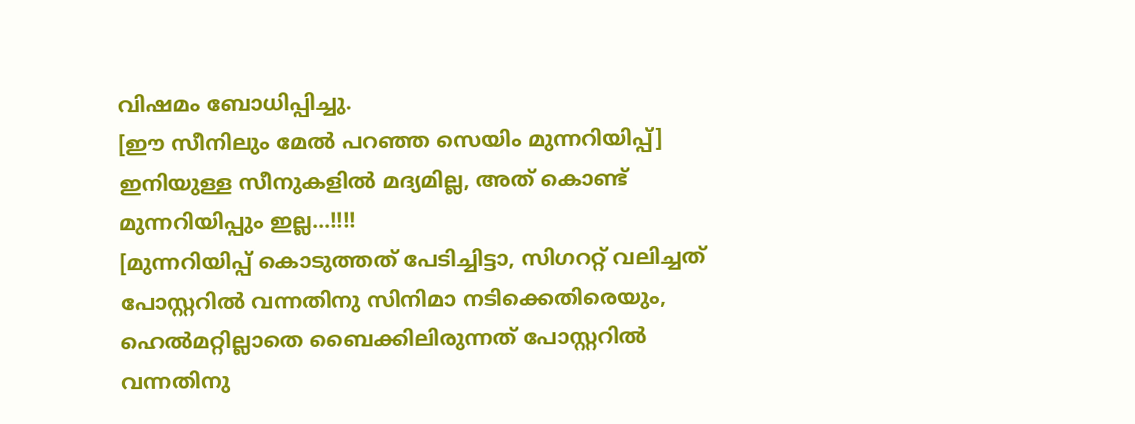വിഷമം ബോധിപ്പിച്ചു.
[ഈ സീനിലും മേല്‍ പറഞ്ഞ സെയിം മുന്നറിയിപ്പ്]
ഇനിയുള്ള സീനുകളില്‍ മദ്യമില്ല, അത് കൊണ്ട് മുന്നറിയിപ്പും ഇല്ല...!!!!
[മുന്നറിയിപ്പ് കൊടുത്തത് പേടിച്ചിട്ടാ, സിഗററ്റ് വലിച്ചത് പോസ്റ്ററില്‍ വന്നതിനു സിനിമാ നടിക്കെതിരെയും, ഹെല്‍മറ്റില്ലാതെ ബൈക്കിലിരുന്നത് പോസ്റ്ററില്‍ വന്നതിനു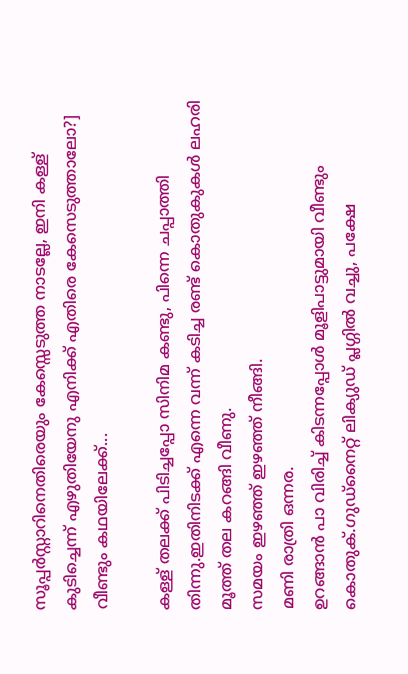സൂപ്പര്‍സ്റ്റാറിനെതിരെയും കേസ്സെടുത്ത നാടല്ലേ, ഇനി കള്ള്‌ കുടിച്ചെന്ന് എഴുതിയേനു എനിക്ക് എതിരെ കേസെടുത്താലോ?]
വീണ്ടും കഥയിലേക്ക്...

കള്ള്‌ തലക്ക് പിടിച്ചപ്പോ സിനിമ കണ്ടു, പിന്നെ ചപ്പാത്തി തിന്നു.ഇതിനിടക്ക് എന്നെ വന്ന് കടിച്ച രണ്ട് കൊതുകുകള്‍ ലഹരി മൂത്ത് തല കറങ്ങി വീണു.
സമയം ഇഴഞ്ഞ് ഇഴഞ്ഞ് നീങ്ങി.
മണി രാത്രി ഒന്നര.
ഉറങ്ങാന്‍ പാ വിരിച്ച് കിടന്നപ്പോള്‍ മൂളിപാട്ടുമായി വീണ്ടും കൊതുക്.ഗുഡ്നൈറ്റ് ലിക്യുഡ് പ്ലഗ്ഗില്‍ വച്ചു, പക്ഷേ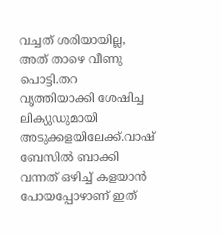വച്ചത് ശരിയായില്ല, അത് താഴെ വീണു പൊട്ടി.തറ വൃത്തിയാക്കി ശേഷിച്ച ലിക്യുഡുമായി അടുക്കളയിലേക്ക്.വാഷ് ബേസില്‍ ബാക്കി വന്നത് ഒഴിച്ച് കളയാന്‍ പോയപ്പോഴാണ്‌ ഇത്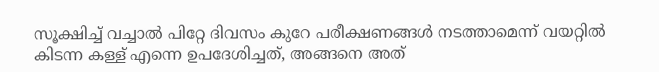സൂക്ഷിച്ച് വച്ചാല്‍ പിറ്റേ ദിവസം കുറേ പരീക്ഷണങ്ങള്‍ നടത്താമെന്ന് വയറ്റില്‍ കിടന്ന കള്ള്‌ എന്നെ ഉപദേശിച്ചത്, അങ്ങനെ അത്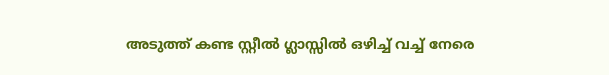അടുത്ത് കണ്ട സ്റ്റീല്‍ ഗ്ലാസ്സില്‍ ഒഴിച്ച് വച്ച് നേരെ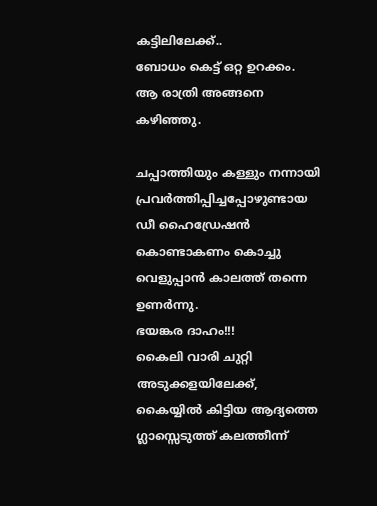കട്ടിലിലേക്ക്..
ബോധം കെട്ട് ഒറ്റ ഉറക്കം.
ആ രാത്രി അങ്ങനെ കഴിഞ്ഞു.

ചപ്പാത്തിയും കള്ളും നന്നായി പ്രവര്‍ത്തിപ്പിച്ചപ്പോഴുണ്ടായ ഡീ ഹൈഡ്രേഷന്‍ കൊണ്ടാകണം കൊച്ചു വെളുപ്പാന്‍ കാലത്ത് തന്നെ ഉണര്‍ന്നു.
ഭയങ്കര ദാഹം!!!
കൈലി വാരി ചുറ്റി അടുക്കളയിലേക്ക്, കൈയ്യില്‍ കിട്ടിയ ആദ്യത്തെ ഗ്ലാസ്സെടുത്ത് കലത്തീന്ന്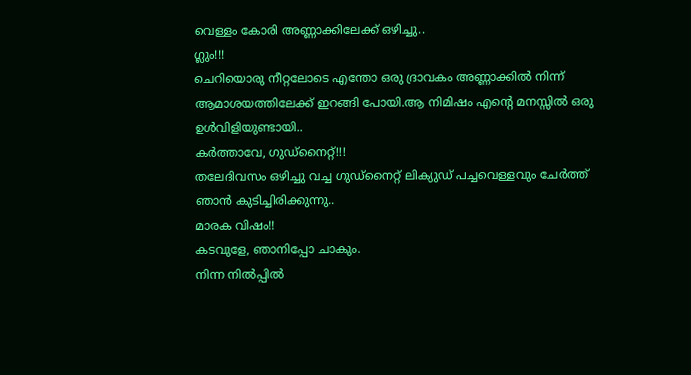വെള്ളം കോരി അണ്ണാക്കിലേക്ക് ഒഴിച്ചു..
ഗ്ലും!!!
ചെറിയൊരു നീറ്റലോടെ എന്തോ ഒരു ദ്രാവകം അണ്ണാക്കില്‍ നിന്ന് ആമാശയത്തിലേക്ക് ഇറങ്ങി പോയി.ആ നിമിഷം എന്‍റെ മനസ്സില്‍ ഒരു ഉള്‍വിളിയുണ്ടായി..
കര്‍ത്താവേ, ഗുഡ്നൈറ്റ്!!!
തലേദിവസം ഒഴിച്ചു വച്ച ഗുഡ്നൈറ്റ് ലിക്യുഡ് പച്ചവെള്ളവും ചേര്‍ത്ത് ഞാന്‍ കുടിച്ചിരിക്കുന്നു..
മാരക വിഷം!!
കടവുളേ, ഞാനിപ്പോ ചാകും.
നിന്ന നില്‍പ്പില്‍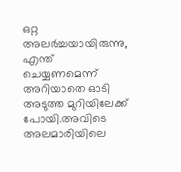ഒറ്റ അലര്‍ച്ചയായിരുന്നു, എന്ത് ചെയ്യണമെന്ന് അറിയാതെ ഓടി അടുത്ത മുറിയിലേക്ക് പോയി.അവിടെ അലമാരിയിലെ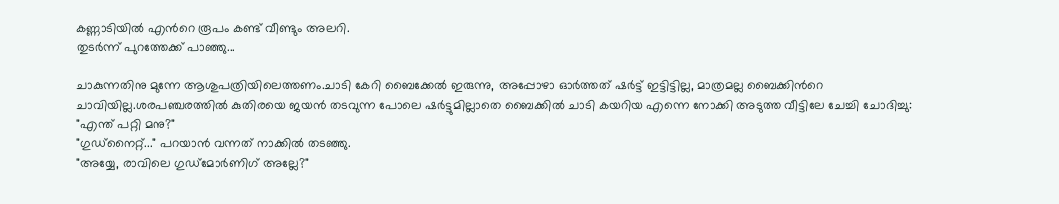കണ്ണാടിയില്‍ എന്‍റെ രൂപം കണ്ട് വീണ്ടും അലറി.
തുടര്‍ന്ന് പുറത്തേക്ക് പാഞ്ഞു...

ചാകുന്നതിനു മുന്നേ ആശുപത്രിയിലെത്തണം.ചാടി കേറി ബൈക്കേല്‍ ഇരുന്നു, അപ്പോഴാ ഓര്‍ത്തത് ഷര്‍ട്ട് ഇട്ടിട്ടില്ല, മാത്രമല്ല ബൈക്കിന്‍റെ ചാവിയില്ല.ശരപഞ്ചരത്തില്‍ കുതിരയെ ജയന്‍ തടവുന്ന പോലെ ഷര്‍ട്ടുമില്ലാതെ ബൈക്കില്‍ ചാടി കയറിയ എന്നെ നോക്കി അടുത്ത വീട്ടിലേ ചേച്ചി ചോദിച്ചു:
"എന്ത് പറ്റി മനു?"
"ഗുഡ്നൈറ്റ്..." പറയാന്‍ വന്നത് നാക്കില്‍ തടഞ്ഞു.
"അയ്യേ, രാവിലെ ഗുഡ്മോര്‍ണിഗ് അല്ലേ?"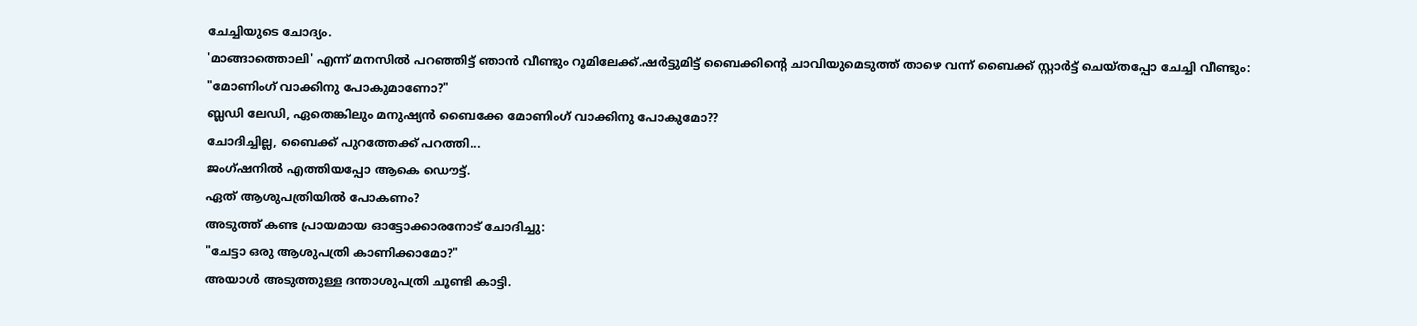ചേച്ചിയുടെ ചോദ്യം.
'മാങ്ങാത്തൊലി' എന്ന് മനസില്‍ പറഞ്ഞിട്ട് ഞാന്‍ വീണ്ടും റൂമിലേക്ക്.ഷര്‍ട്ടുമിട്ട് ബൈക്കിന്‍റെ ചാവിയുമെടുത്ത് താഴെ വന്ന് ബൈക്ക് സ്റ്റാര്‍ട്ട് ചെയ്തപ്പോ ചേച്ചി വീണ്ടും:
"മോണിംഗ് വാക്കിനു പോകുമാണോ?"
ബ്ലഡി ലേഡി, ഏതെങ്കിലും മനുഷ്യന്‍ ബൈക്കേ മോണിംഗ് വാക്കിനു പോകുമോ??
ചോദിച്ചില്ല, ബൈക്ക് പുറത്തേക്ക് പറത്തി...
ജംഗ്ഷനില്‍ എത്തിയപ്പോ ആകെ ഡൌട്ട്.
ഏത് ആശുപത്രിയില്‍ പോകണം?
അടുത്ത് കണ്ട പ്രായമായ ഓട്ടോക്കാരനോട് ചോദിച്ചു:
"ചേട്ടാ ഒരു ആശുപത്രി കാണിക്കാമോ?"
അയാള്‍ അടുത്തുള്ള ദന്താശുപത്രി ചൂണ്ടി കാട്ടി.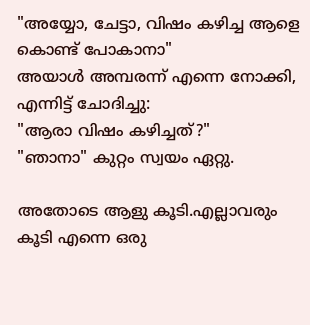"അയ്യോ, ചേട്ടാ, വിഷം കഴിച്ച ആളെ കൊണ്ട് പോകാനാ"
അയാള്‍ അമ്പരന്ന് എന്നെ നോക്കി, എന്നിട്ട് ചോദിച്ചു:
"ആരാ വിഷം കഴിച്ചത്?"
"ഞാനാ" കുറ്റം സ്വയം ഏറ്റു.

അതോടെ ആളു കൂടി.എല്ലാവരും കൂടി എന്നെ ഒരു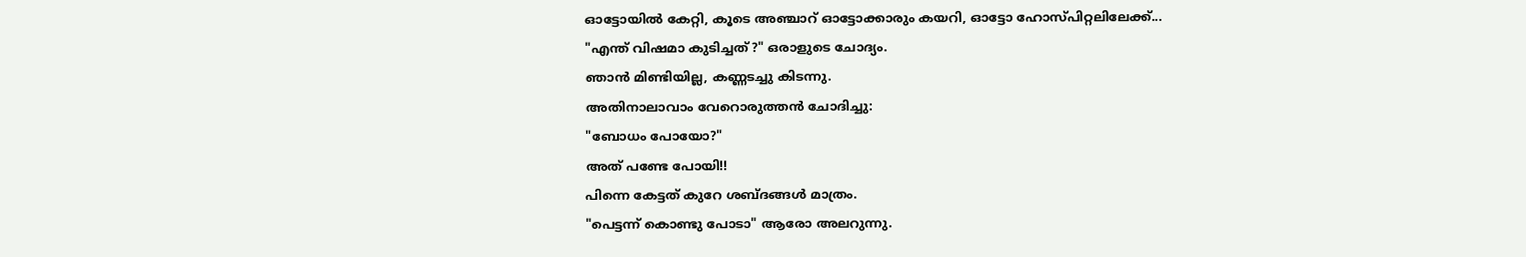ഓട്ടോയില്‍ കേറ്റി, കൂടെ അഞ്ചാറ്‌ ഓട്ടോക്കാരും കയറി, ഓട്ടോ ഹോസ്പിറ്റലിലേക്ക്...
"എന്ത് വിഷമാ കുടിച്ചത്?" ഒരാളുടെ ചോദ്യം.
ഞാന്‍ മിണ്ടിയില്ല, കണ്ണടച്ചു കിടന്നു.
അതിനാലാവാം വേറൊരുത്തന്‍ ചോദിച്ചു:
"ബോധം പോയോ?"
അത് പണ്ടേ പോയി!!
പിന്നെ കേട്ടത് കുറേ ശബ്ദങ്ങള്‍ മാത്രം.
"പെട്ടന്ന് കൊണ്ടു പോടാ" ആരോ അലറുന്നു.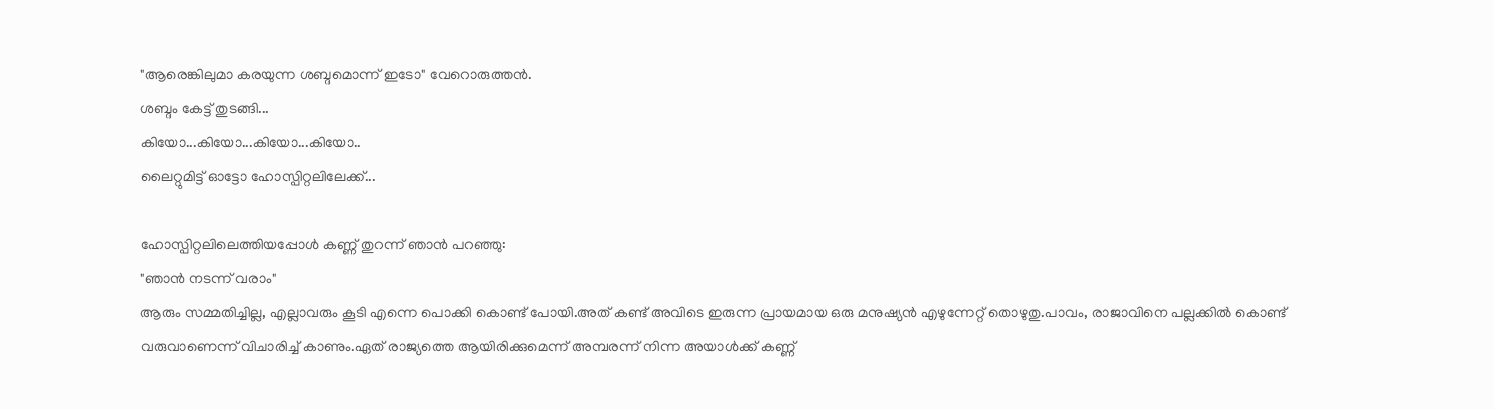"ആരെങ്കിലുമാ കരയുന്ന ശബ്ദമൊന്ന് ഇടോ" വേറൊരുത്തന്‍.
ശബ്ദം കേട്ട് തുടങ്ങി...
കിയോ...കിയോ...കിയോ...കിയോ..
ലൈറ്റുമിട്ട് ഓട്ടോ ഹോസ്പിറ്റലിലേക്ക്...

ഹോസ്പിറ്റലിലെത്തിയപ്പോള്‍ കണ്ണ്‌ തുറന്ന് ഞാന്‍ പറഞ്ഞു:
"ഞാന്‍ നടന്ന് വരാം"
ആരും സമ്മതിച്ചില്ല, എല്ലാവരും കൂടി എന്നെ പൊക്കി കൊണ്ട് പോയി.അത് കണ്ട് അവിടെ ഇരുന്ന പ്രായമായ ഒരു മനുഷ്യന്‍ എഴുന്നേറ്റ് തൊഴുതു.പാവം, രാജാവിനെ പല്ലക്കില്‍ കൊണ്ട് വരുവാണെന്ന് വിചാരിച്ച് കാണും.ഏത് രാജ്യത്തെ ആയിരിക്കുമെന്ന് അമ്പരന്ന് നിന്ന അയാള്‍ക്ക് കണ്ണ്‌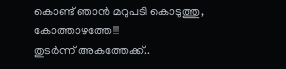കൊണ്ട് ഞാന്‍ മറുപടി കൊടുത്തു, കോത്താഴത്തേ!!!
തുടര്‍ന്ന് അകത്തേക്ക്..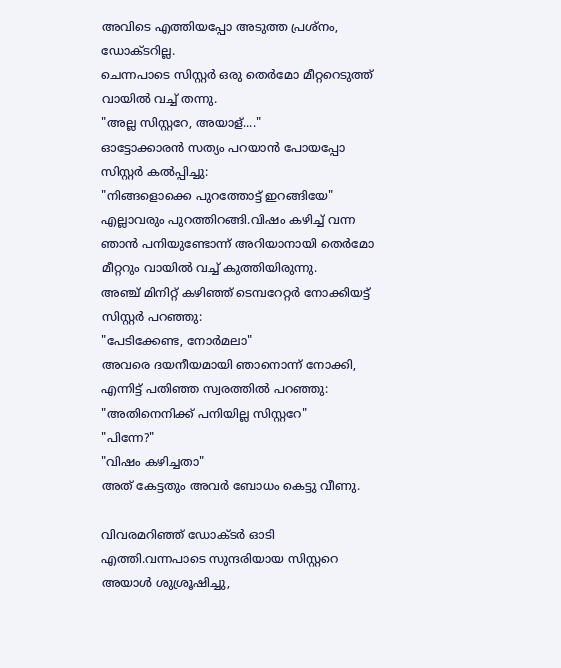അവിടെ എത്തിയപ്പോ അടുത്ത പ്രശ്നം, ഡോക്ടറില്ല.
ചെന്നപാടെ സിസ്റ്റര്‍ ഒരു തെര്‍മോ മീറ്ററെടുത്ത് വായില്‍ വച്ച് തന്നു.
"അല്ല സിസ്റ്ററേ, അയാള്...."
ഓട്ടോക്കാരന്‍ സത്യം പറയാന്‍ പോയപ്പോ സിസ്റ്റര്‍ കല്‍പ്പിച്ചു:
"നിങ്ങളൊക്കെ പുറത്തോട്ട് ഇറങ്ങിയേ"
എല്ലാവരും പുറത്തിറങ്ങി.വിഷം കഴിച്ച് വന്ന ഞാന്‍ പനിയുണ്ടോന്ന് അറിയാനായി തെര്‍മോ മീറ്ററും വായില്‍ വച്ച് കുത്തിയിരുന്നു.
അഞ്ച് മിനിറ്റ് കഴിഞ്ഞ് ടെമ്പറേറ്റര്‍ നോക്കിയട്ട് സിസ്റ്റര്‍ പറഞ്ഞു:
"പേടിക്കേണ്ട, നോര്‍മലാ"
അവരെ ദയനീയമായി ഞാനൊന്ന് നോക്കി, എന്നിട്ട് പതിഞ്ഞ സ്വരത്തില്‍ പറഞ്ഞു:
"അതിനെനിക്ക് പനിയില്ല സിസ്റ്ററേ"
"പിന്നേ?"
"വിഷം കഴിച്ചതാ"
അത് കേട്ടതും അവര്‍ ബോധം കെട്ടു വീണു.

വിവരമറിഞ്ഞ് ഡോക്ടര്‍ ഓടി എത്തി.വന്നപാടെ സുന്ദരിയായ സിസ്റ്ററെ അയാള്‍ ശുശ്രൂഷിച്ചു,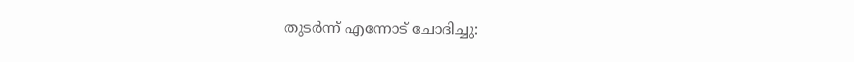തുടര്‍ന്ന് എന്നോട് ചോദിച്ചു: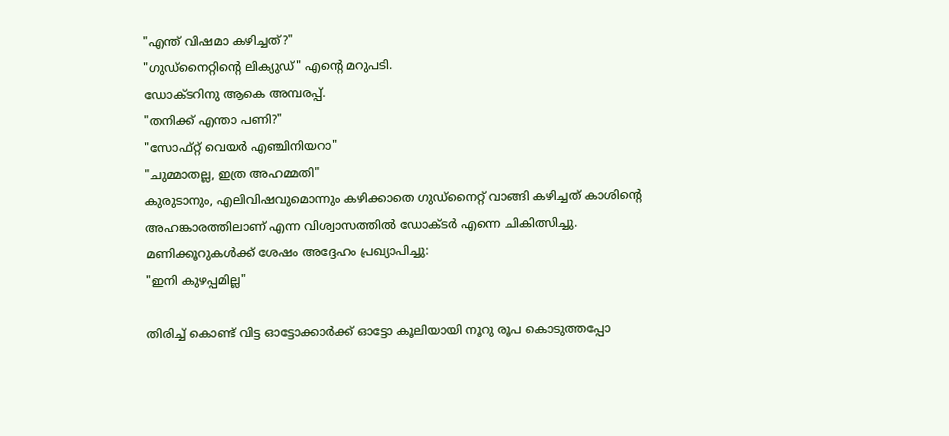"എന്ത് വിഷമാ കഴിച്ചത്?"
"ഗുഡ്നൈറ്റിന്‍റെ ലിക്യുഡ്" എന്‍റെ മറുപടി.
ഡോക്ടറിനു ആകെ അമ്പരപ്പ്.
"തനിക്ക് എന്താ പണി?"
"സോഫ്റ്റ് വെയര്‍ എഞ്ചിനിയറാ"
"ചുമ്മാതല്ല, ഇത്ര അഹമ്മതി"
കുരുടാനും, എലിവിഷവുമൊന്നും കഴിക്കാതെ ഗുഡ്നൈറ്റ് വാങ്ങി കഴിച്ചത് കാശിന്‍റെ അഹങ്കാരത്തിലാണ്‌ എന്ന വിശ്വാസത്തില്‍ ഡോക്ടര്‍ എന്നെ ചികിത്സിച്ചു.
മണിക്കൂറുകള്‍ക്ക് ശേഷം അദ്ദേഹം പ്രഖ്യാപിച്ചു:
"ഇനി കുഴപ്പമില്ല"

തിരിച്ച് കൊണ്ട് വിട്ട ഓട്ടോക്കാര്‍ക്ക് ഓട്ടോ കൂലിയായി നൂറു രൂപ കൊടുത്തപ്പോ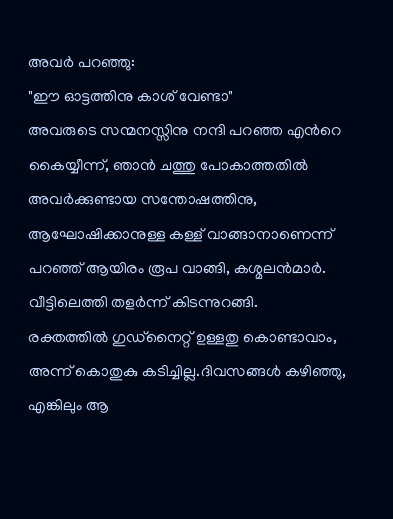അവര്‍ പറഞ്ഞു:
"ഈ ഓട്ടത്തിനു കാശ്‌ വേണ്ടാ"
അവരുടെ സന്മനസ്സിനു നന്ദി പറഞ്ഞ എന്‍റെ കൈയ്യീന്ന്, ഞാന്‍ ചത്തു പോകാത്തതില്‍ അവര്‍ക്കുണ്ടായ സന്തോഷത്തിനു, ആഘോഷിക്കാനുള്ള കള്ള്‌ വാങ്ങാനാണെന്ന് പറഞ്ഞ് ആയിരം രൂപ വാങ്ങി, കശ്മലന്‍മാര്‍.
വീട്ടിലെത്തി തളര്‍ന്ന് കിടന്നുറങ്ങി.
രക്തത്തില്‍ ഗുഡ്നൈറ്റ് ഉള്ളതു കൊണ്ടാവാം, അന്ന് കൊതുകു കടിച്ചില്ല.ദിവസങ്ങള്‍ കഴിഞ്ഞു, എങ്കിലും ആ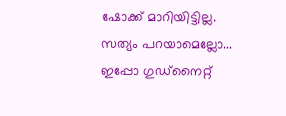ഷോക്ക് മാറിയിട്ടില്ല.
സത്യം പറയാമെല്ലോ...
ഇപ്പോ ഗുഡ്നൈറ്റ്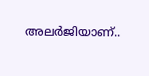അലര്‍ജിയാണ്..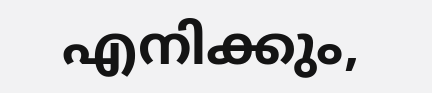എനിക്കും,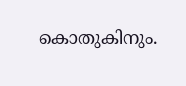കൊതുകിനും.